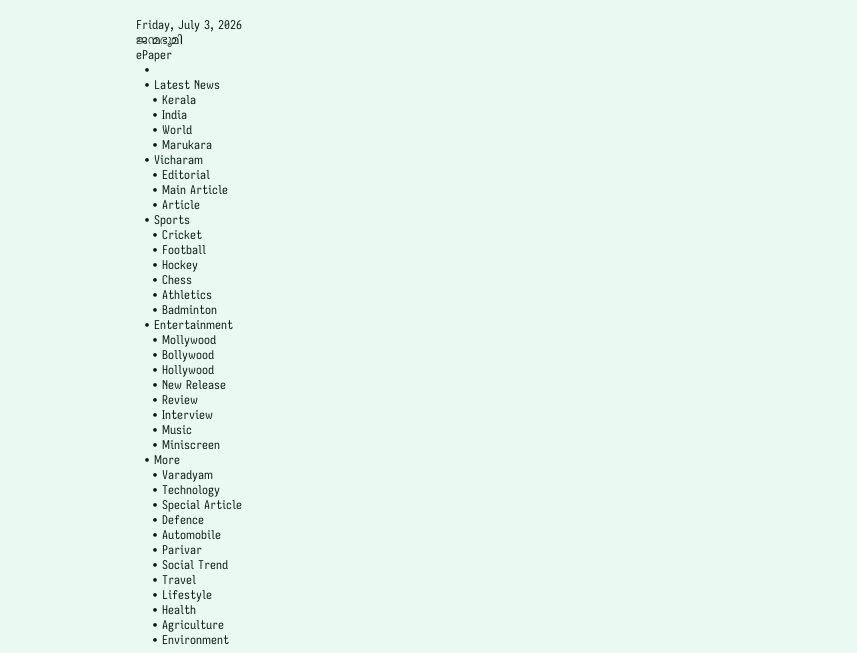Friday, July 3, 2026
ജന്മഭൂമി
ePaper
  •
  • Latest News
    • Kerala
    • India
    • World
    • Marukara
  • Vicharam
    • Editorial
    • Main Article
    • Article
  • Sports
    • Cricket
    • Football
    • Hockey
    • Chess
    • Athletics
    • Badminton
  • Entertainment
    • Mollywood
    • Bollywood
    • Hollywood
    • New Release
    • Review
    • Interview
    • Music
    • Miniscreen
  • More
    • Varadyam
    • Technology
    • Special Article
    • Defence
    • Automobile
    • Parivar
    • Social Trend
    • Travel
    • Lifestyle
    • Health
    • Agriculture
    • Environment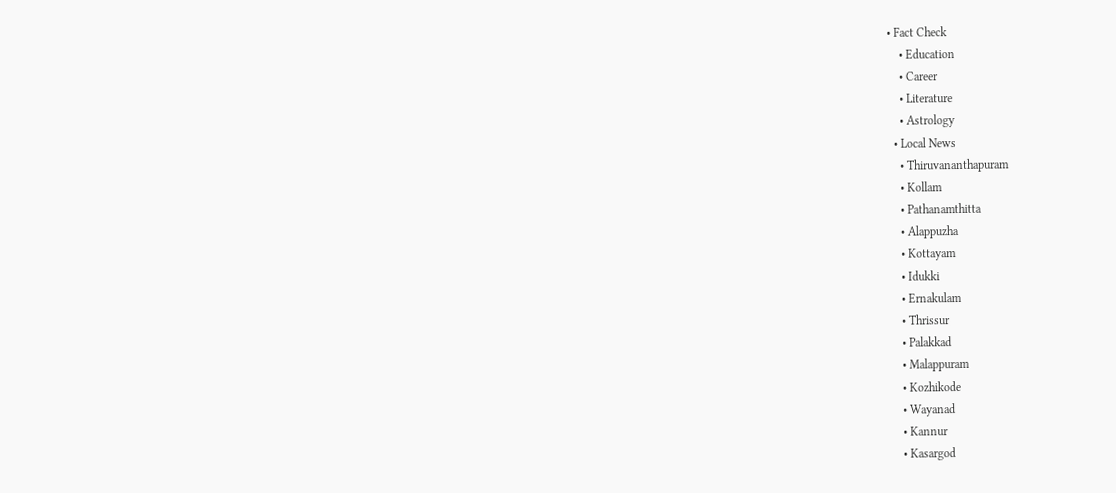• Fact Check
    • Education
    • Career
    • Literature
    • Astrology
  • Local News
    • Thiruvananthapuram
    • Kollam
    • Pathanamthitta
    • Alappuzha
    • Kottayam
    • Idukki
    • Ernakulam
    • Thrissur
    • Palakkad
    • Malappuram
    • Kozhikode
    • Wayanad
    • Kannur
    • Kasargod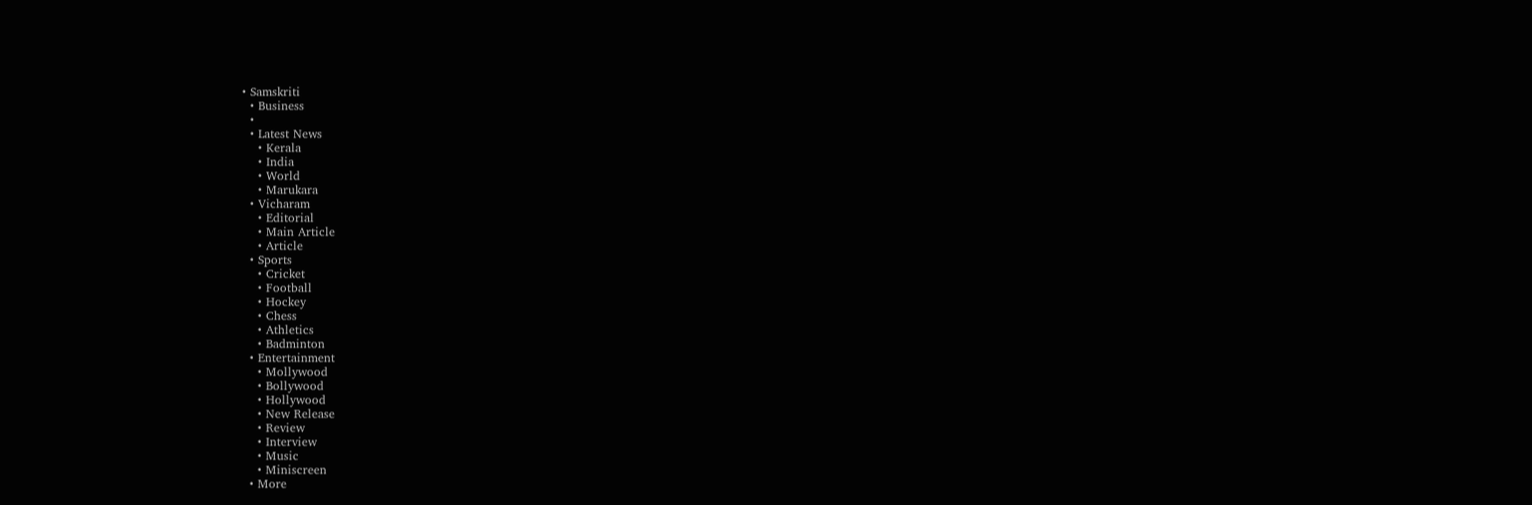• Samskriti
  • Business
  •
  • Latest News
    • Kerala
    • India
    • World
    • Marukara
  • Vicharam
    • Editorial
    • Main Article
    • Article
  • Sports
    • Cricket
    • Football
    • Hockey
    • Chess
    • Athletics
    • Badminton
  • Entertainment
    • Mollywood
    • Bollywood
    • Hollywood
    • New Release
    • Review
    • Interview
    • Music
    • Miniscreen
  • More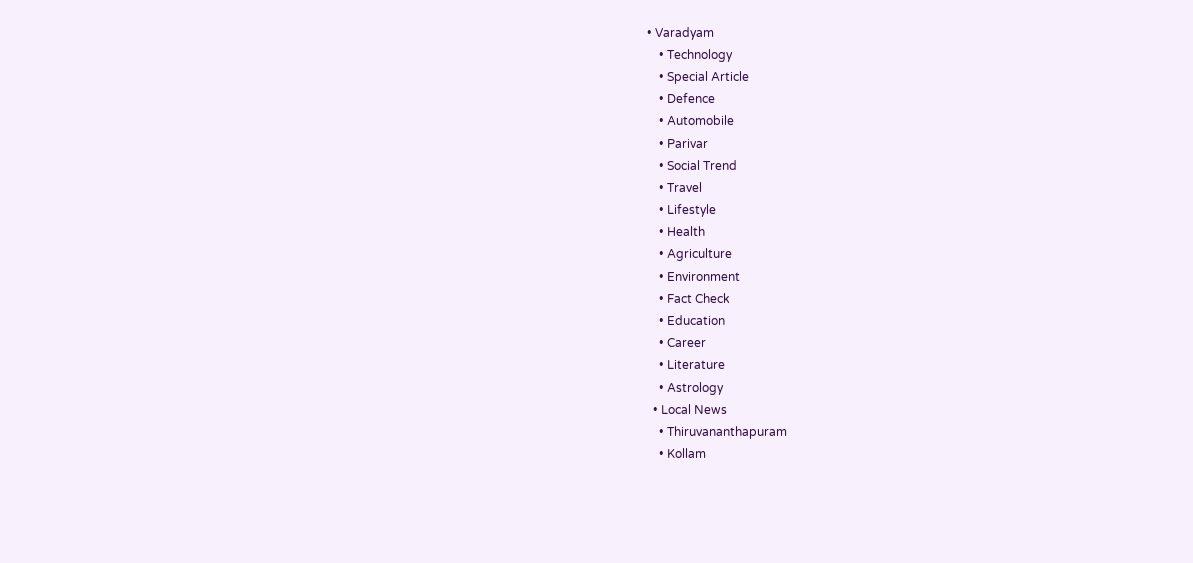• Varadyam
    • Technology
    • Special Article
    • Defence
    • Automobile
    • Parivar
    • Social Trend
    • Travel
    • Lifestyle
    • Health
    • Agriculture
    • Environment
    • Fact Check
    • Education
    • Career
    • Literature
    • Astrology
  • Local News
    • Thiruvananthapuram
    • Kollam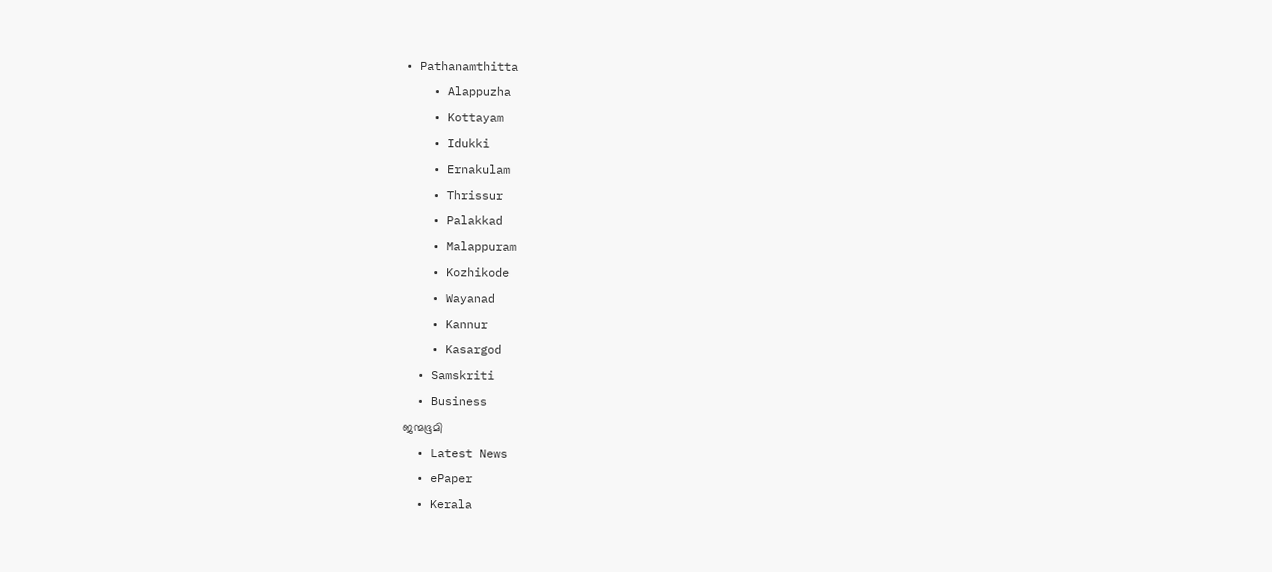• Pathanamthitta
    • Alappuzha
    • Kottayam
    • Idukki
    • Ernakulam
    • Thrissur
    • Palakkad
    • Malappuram
    • Kozhikode
    • Wayanad
    • Kannur
    • Kasargod
  • Samskriti
  • Business
ജന്മഭൂമി
  • Latest News
  • ePaper
  • Kerala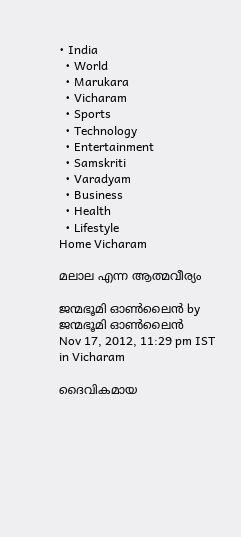• India
  • World
  • Marukara
  • Vicharam
  • Sports
  • Technology
  • Entertainment
  • Samskriti
  • Varadyam
  • Business
  • Health
  • Lifestyle
Home Vicharam

മലാല എന്ന ആത്മവീര്യം

ജന്മഭൂമി ഓണ്‍ലൈന്‍ by ജന്മഭൂമി ഓണ്‍ലൈന്‍
Nov 17, 2012, 11:29 pm IST
in Vicharam

ദൈവികമായ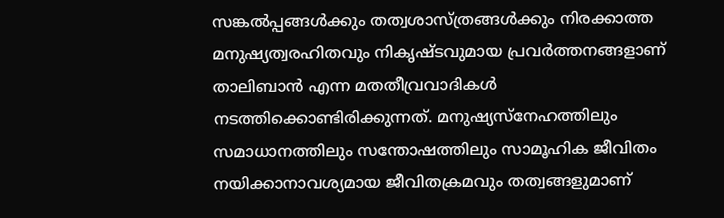സങ്കല്‍പ്പങ്ങള്‍ക്കും തത്വശാസ്ത്രങ്ങള്‍ക്കും നിരക്കാത്ത മനുഷ്യത്വരഹിതവും നികൃഷ്ടവുമായ പ്രവര്‍ത്തനങ്ങളാണ്‌ താലിബാന്‍ എന്ന മതതീവ്രവാദികള്‍ നടത്തിക്കൊണ്ടിരിക്കുന്നത്‌. മനുഷ്യസ്നേഹത്തിലും സമാധാനത്തിലും സന്തോഷത്തിലും സാമൂഹിക ജീവിതം നയിക്കാനാവശ്യമായ ജീവിതക്രമവും തത്വങ്ങളുമാണ്‌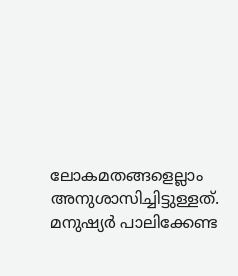ലോകമതങ്ങളെല്ലാം അനുശാസിച്ചിട്ടുള്ളത്‌. മനുഷ്യര്‍ പാലിക്കേണ്ട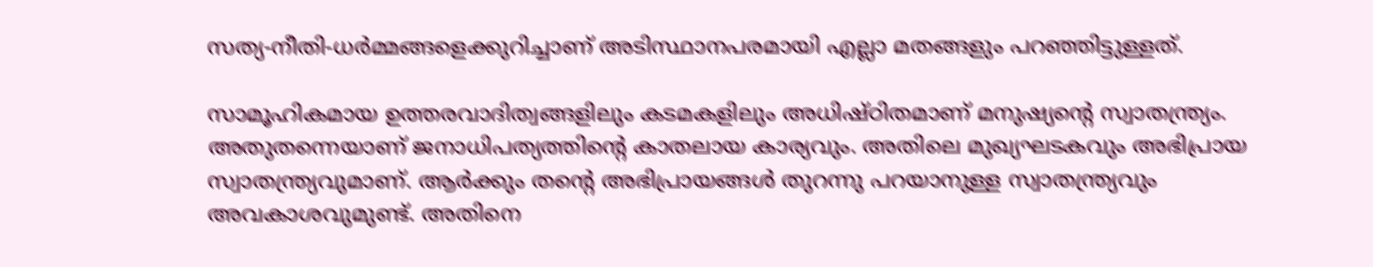സത്യ-നീതി-ധര്‍മ്മങ്ങളെക്കുറിച്ചാണ്‌ അടിസ്ഥാനപരമായി എല്ലാ മതങ്ങളും പറഞ്ഞിട്ടുള്ളത്‌.

സാമൂഹികമായ ഉത്തരവാദിത്വങ്ങളിലും കടമകളിലും അധിഷ്ഠിതമാണ്‌ മനുഷ്യന്റെ സ്വാതന്ത്ര്യം. അതുതന്നെയാണ്‌ ജനാധിപത്യത്തിന്റെ കാതലായ കാര്യവും. അതിലെ മുഖ്യഘടകവും അഭിപ്രായ സ്വാതന്ത്ര്യവുമാണ്‌. ആര്‍ക്കും തന്റെ അഭിപ്രായങ്ങള്‍ തുറന്നു പറയാനുള്ള സ്വാതന്ത്ര്യവും അവകാശവുമുണ്ട്‌. അതിനെ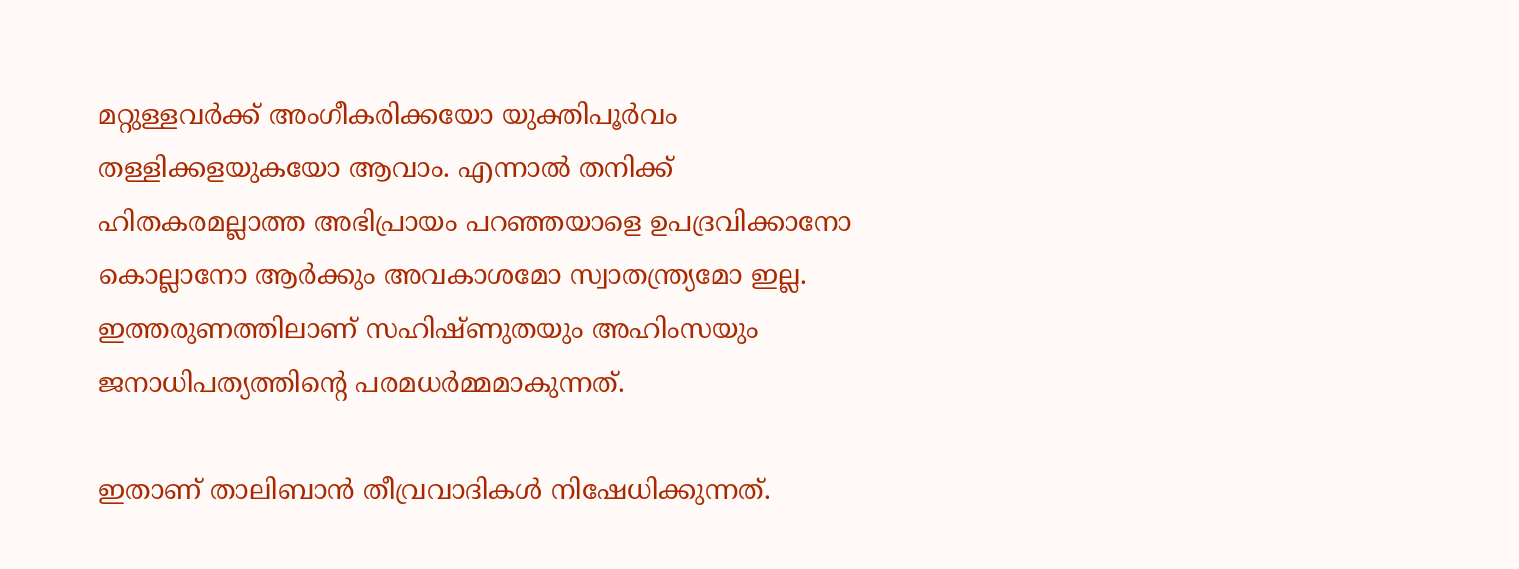മറ്റുള്ളവര്‍ക്ക്‌ അംഗീകരിക്കയോ യുക്തിപൂര്‍വം തള്ളിക്കളയുകയോ ആവാം. എന്നാല്‍ തനിക്ക്‌ ഹിതകരമല്ലാത്ത അഭിപ്രായം പറഞ്ഞയാളെ ഉപദ്രവിക്കാനോ കൊല്ലാനോ ആര്‍ക്കും അവകാശമോ സ്വാതന്ത്ര്യമോ ഇല്ല. ഇത്തരുണത്തിലാണ്‌ സഹിഷ്ണുതയും അഹിംസയും ജനാധിപത്യത്തിന്റെ പരമധര്‍മ്മമാകുന്നത്‌.

ഇതാണ്‌ താലിബാന്‍ തീവ്രവാദികള്‍ നിഷേധിക്കുന്നത്‌.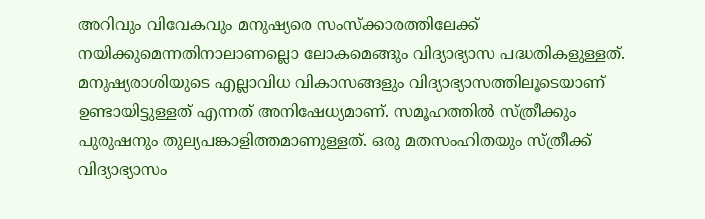അറിവും വിവേകവും മനുഷ്യരെ സംസ്ക്കാരത്തിലേക്ക്‌ നയിക്കുമെന്നതിനാലാണല്ലൊ ലോകമെങ്ങും വിദ്യാഭ്യാസ പദ്ധതികളുള്ളത്‌. മനുഷ്യരാശിയുടെ എല്ലാവിധ വികാസങ്ങളും വിദ്യാഭ്യാസത്തിലൂടെയാണ്‌ ഉണ്ടായിട്ടുള്ളത്‌ എന്നത്‌ അനിഷേധ്യമാണ്‌. സമൂഹത്തില്‍ സ്ത്രീക്കും പുരുഷനും തുല്യപങ്കാളിത്തമാണുള്ളത്‌. ഒരു മതസംഹിതയും സ്ത്രീക്ക്‌ വിദ്യാഭ്യാസം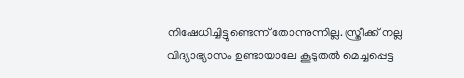നിഷേധിച്ചിട്ടുണ്ടെന്ന്‌ തോന്നുന്നില്ല. സ്ത്രീക്ക്‌ നല്ല വിദ്യാഭ്യാസം ഉണ്ടായാലേ കൂടുതല്‍ മെച്ചപ്പെട്ട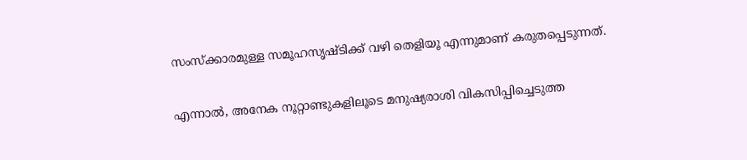സംസ്ക്കാരമുള്ള സമൂഹസൃഷ്ടിക്ക്‌ വഴി തെളിയൂ എന്നുമാണ്‌ കരുതപ്പെടുന്നത്‌.

എന്നാല്‍, അനേക നൂറ്റാണ്ടുകളിലൂടെ മനുഷ്യരാശി വികസിപ്പിച്ചെടുത്ത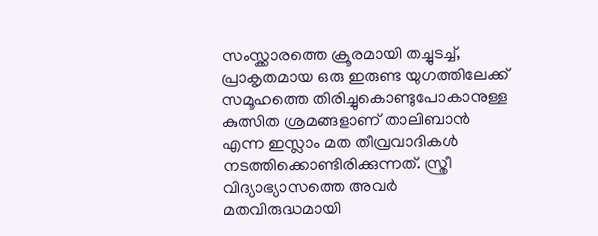സംസ്ക്കാരത്തെ ക്രൂരമായി തച്ചുടച്ച്‌, പ്രാകൃതമായ ഒരു ഇരുണ്ട യുഗത്തിലേക്ക്‌ സമൂഹത്തെ തിരിച്ചുകൊണ്ടുപോകാനുള്ള കുത്സിത ശ്രമങ്ങളാണ്‌ താലിബാന്‍ എന്ന ഇസ്ലാം മത തീവ്രവാദികള്‍ നടത്തിക്കൊണ്ടിരിക്കുന്നത്‌. സ്ത്രീ വിദ്യാഭ്യാസത്തെ അവര്‍ മതവിരുദ്ധമായി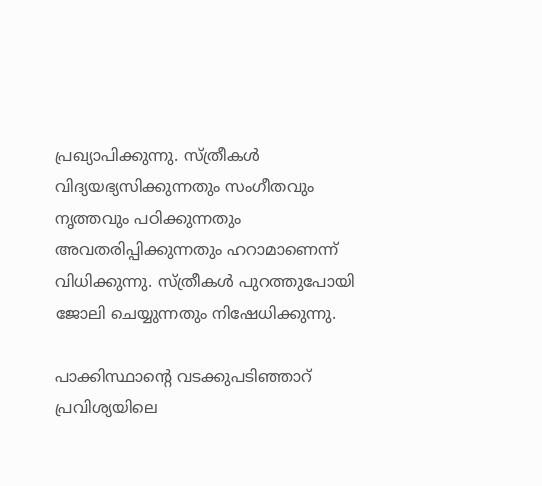പ്രഖ്യാപിക്കുന്നു. സ്ത്രീകള്‍ വിദ്യയഭ്യസിക്കുന്നതും സംഗീതവും നൃത്തവും പഠിക്കുന്നതും അവതരിപ്പിക്കുന്നതും ഹറാമാണെന്ന്‌ വിധിക്കുന്നു. സ്ത്രീകള്‍ പുറത്തുപോയി ജോലി ചെയ്യുന്നതും നിഷേധിക്കുന്നു.

പാക്കിസ്ഥാന്റെ വടക്കുപടിഞ്ഞാറ്‌ പ്രവിശ്യയിലെ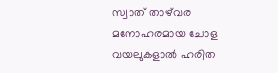സ്വാത്‌ താഴ്‌വര മനോഹരമായ ചോള വയലുകളാല്‍ ഹരിത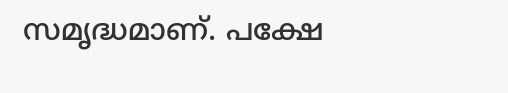സമൃദ്ധമാണ്‌. പക്ഷേ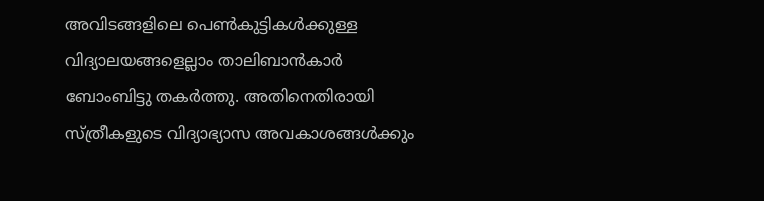അവിടങ്ങളിലെ പെണ്‍കുട്ടികള്‍ക്കുള്ള വിദ്യാലയങ്ങളെല്ലാം താലിബാന്‍കാര്‍ ബോംബിട്ടു തകര്‍ത്തു. അതിനെതിരായി സ്ത്രീകളുടെ വിദ്യാഭ്യാസ അവകാശങ്ങള്‍ക്കും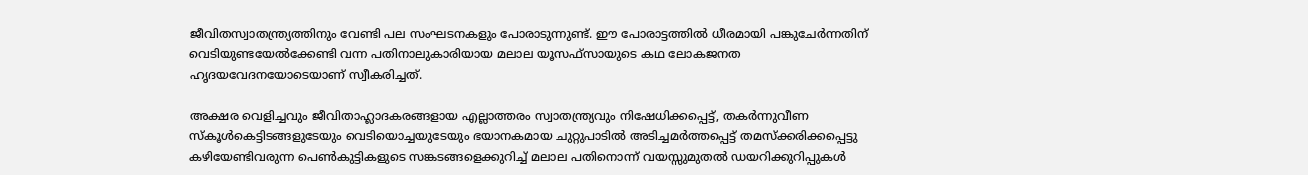ജീവിതസ്വാതന്ത്ര്യത്തിനും വേണ്ടി പല സംഘടനകളും പോരാടുന്നുണ്ട്‌. ഈ പോരാട്ടത്തില്‍ ധീരമായി പങ്കുചേര്‍ന്നതിന്‌ വെടിയുണ്ടയേല്‍ക്കേണ്ടി വന്ന പതിനാലുകാരിയായ മലാല യൂസഫ്സായുടെ കഥ ലോകജനത ഹൃദയവേദനയോടെയാണ്‌ സ്വീകരിച്ചത്‌.

അക്ഷര വെളിച്ചവും ജീവിതാഹ്ലാദകരങ്ങളായ എല്ലാത്തരം സ്വാതന്ത്ര്യവും നിഷേധിക്കപ്പെട്ട്‌, തകര്‍ന്നുവീണ സ്കൂള്‍കെട്ടിടങ്ങളുടേയും വെടിയൊച്ചയുടേയും ഭയാനകമായ ചുറ്റുപാടില്‍ അടിച്ചമര്‍ത്തപ്പെട്ട്‌ തമസ്ക്കരിക്കപ്പെട്ടു കഴിയേണ്ടിവരുന്ന പെണ്‍കുട്ടികളുടെ സങ്കടങ്ങളെക്കുറിച്ച്‌ മലാല പതിനൊന്ന്‌ വയസ്സുമുതല്‍ ഡയറിക്കുറിപ്പുകള്‍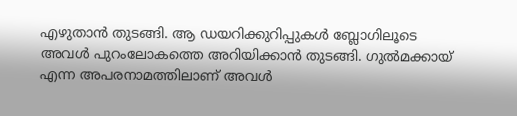എഴുതാന്‍ തുടങ്ങി. ആ ഡയറിക്കുറിപ്പുകള്‍ ബ്ലോഗിലൂടെ അവള്‍ പുറംലോകത്തെ അറിയിക്കാന്‍ തുടങ്ങി. ഗുല്‍മക്കായ്‌ എന്ന അപരനാമത്തിലാണ്‌ അവള്‍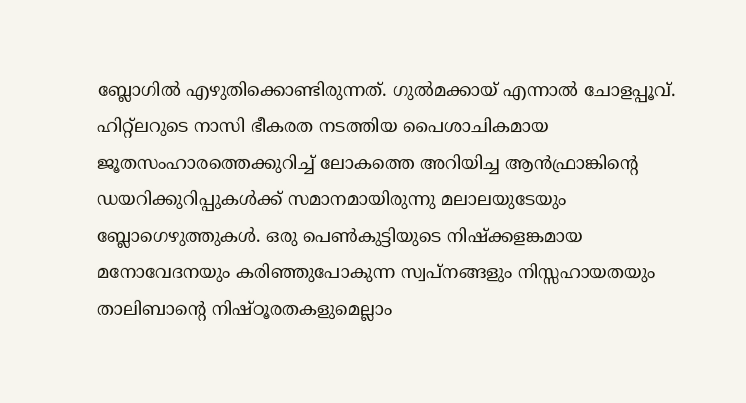ബ്ലോഗില്‍ എഴുതിക്കൊണ്ടിരുന്നത്‌. ഗുല്‍മക്കായ്‌ എന്നാല്‍ ചോളപ്പൂവ്‌. ഹിറ്റ്ലറുടെ നാസി ഭീകരത നടത്തിയ പൈശാചികമായ ജൂതസംഹാരത്തെക്കുറിച്ച്‌ ലോകത്തെ അറിയിച്ച ആന്‍ഫ്രാങ്കിന്റെ ഡയറിക്കുറിപ്പുകള്‍ക്ക്‌ സമാനമായിരുന്നു മലാലയുടേയും ബ്ലോഗെഴുത്തുകള്‍. ഒരു പെണ്‍കുട്ടിയുടെ നിഷ്ക്കളങ്കമായ മനോവേദനയും കരിഞ്ഞുപോകുന്ന സ്വപ്നങ്ങളും നിസ്സഹായതയും താലിബാന്റെ നിഷ്ഠൂരതകളുമെല്ലാം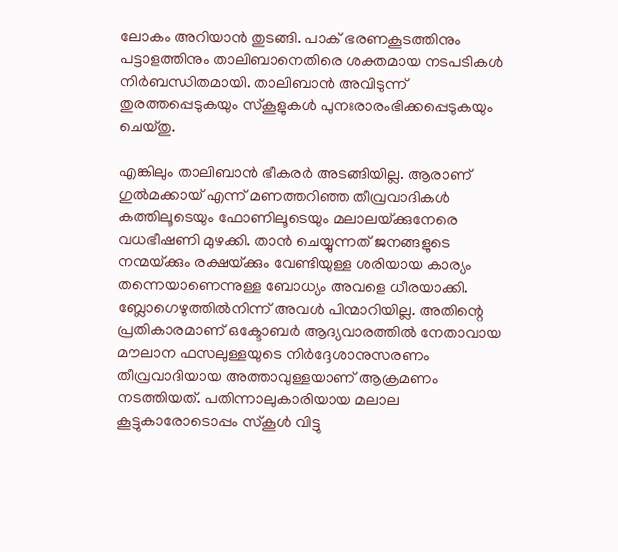ലോകം അറിയാന്‍ തുടങ്ങി. പാക്‌ ഭരണകൂടത്തിനും പട്ടാളത്തിനും താലിബാനെതിരെ ശക്തമായ നടപടികള്‍ നിര്‍ബന്ധിതമായി. താലിബാന്‍ അവിടുന്ന്‌ തുരത്തപ്പെടുകയും സ്കൂളുകള്‍ പുനഃരാരംഭിക്കപ്പെടുകയും ചെയ്തു.

എങ്കിലും താലിബാന്‍ ഭീകരര്‍ അടങ്ങിയില്ല. ആരാണ്‌ ഗുല്‍മക്കായ്‌ എന്ന്‌ മണത്തറിഞ്ഞ തീവ്രവാദികള്‍ കത്തിലൂടെയും ഫോണിലൂടെയും മലാലയ്‌ക്കുനേരെ വധഭീഷണി മുഴക്കി. താന്‍ ചെയ്യുന്നത്‌ ജനങ്ങളുടെ നന്മയ്‌ക്കും രക്ഷയ്‌ക്കും വേണ്ടിയുള്ള ശരിയായ കാര്യം തന്നെയാണെന്നുള്ള ബോധ്യം അവളെ ധീരയാക്കി. ബ്ലോഗെഴുത്തില്‍നിന്ന്‌ അവള്‍ പിന്മാറിയില്ല. അതിന്റെ പ്രതികാരമാണ്‌ ഒക്ടോബര്‍ ആദ്യവാരത്തില്‍ നേതാവായ മൗലാന ഫസലുള്ളയുടെ നിര്‍ദ്ദേശാനുസരണം തീവ്രവാദിയായ അത്താവുള്ളയാണ്‌ ആക്രമണം നടത്തിയത്‌. പതിന്നാലുകാരിയായ മലാല കൂട്ടുകാരോടൊപ്പം സ്കൂള്‍ വിട്ടു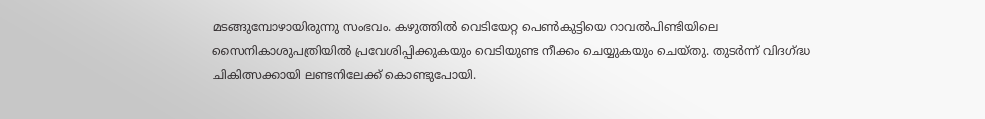മടങ്ങുമ്പോഴായിരുന്നു സംഭവം. കഴുത്തില്‍ വെടിയേറ്റ പെണ്‍കുട്ടിയെ റാവല്‍പിണ്ടിയിലെ സൈനികാശുപത്രിയില്‍ പ്രവേശിപ്പിക്കുകയും വെടിയുണ്ട നീക്കം ചെയ്യുകയും ചെയ്തു. തുടര്‍ന്ന്‌ വിദഗ്‌ദ്ധ ചികിത്സക്കായി ലണ്ടനിലേക്ക്‌ കൊണ്ടുപോയി.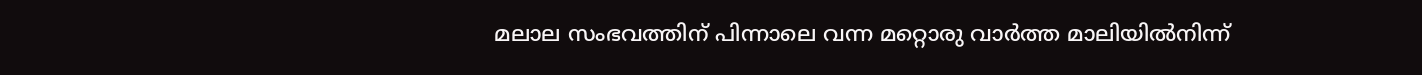മലാല സംഭവത്തിന്‌ പിന്നാലെ വന്ന മറ്റൊരു വാര്‍ത്ത മാലിയില്‍നിന്ന്‌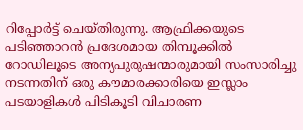റിപ്പോര്‍ട്ട്‌ ചെയ്തിരുന്നു. ആഫ്രിക്കയുടെ പടിഞ്ഞാറന്‍ പ്രദേശമായ തിമ്പൂക്കില്‍ റോഡിലൂടെ അന്യപുരുഷന്മാരുമായി സംസാരിച്ചു നടന്നതിന്‌ ഒരു കൗമാരക്കാരിയെ ഇസ്ലാം പടയാളികള്‍ പിടികൂടി വിചാരണ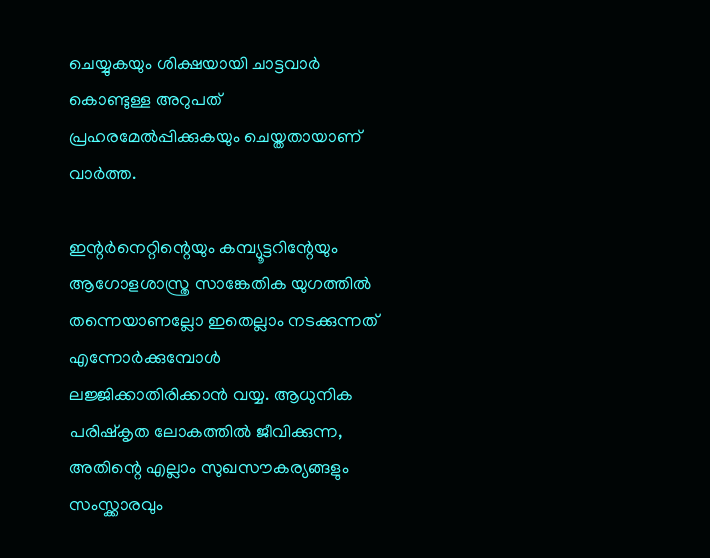ചെയ്യുകയും ശിക്ഷയായി ചാട്ടവാര്‍ കൊണ്ടുള്ള അറുപത്‌ പ്രഹരമേല്‍പ്പിക്കുകയും ചെയ്തതായാണ്‌ വാര്‍ത്ത.

ഇന്റര്‍നെറ്റിന്റെയും കമ്പ്യൂട്ടറിന്റേയും ആഗോളശാസ്ത്ര സാങ്കേതിക യുഗത്തില്‍ തന്നെയാണല്ലോ ഇതെല്ലാം നടക്കുന്നത്‌ എന്നോര്‍ക്കുമ്പോള്‍ ലജ്ജിക്കാതിരിക്കാന്‍ വയ്യ. ആധുനിക പരിഷ്കൃത ലോകത്തില്‍ ജീവിക്കുന്ന, അതിന്റെ എല്ലാം സുഖസൗകര്യങ്ങളും സംസ്ക്കാരവും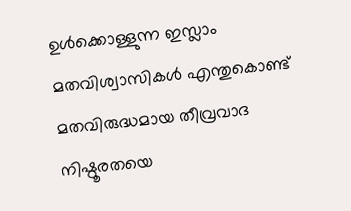ഉള്‍ക്കൊള്ളുന്ന ഇസ്ലാം മതവിശ്വാസികള്‍ എന്തുകൊണ്ട്‌ മതവിരുദ്ധമായ തീവ്രവാദ നിഷ്ഠൂരതയെ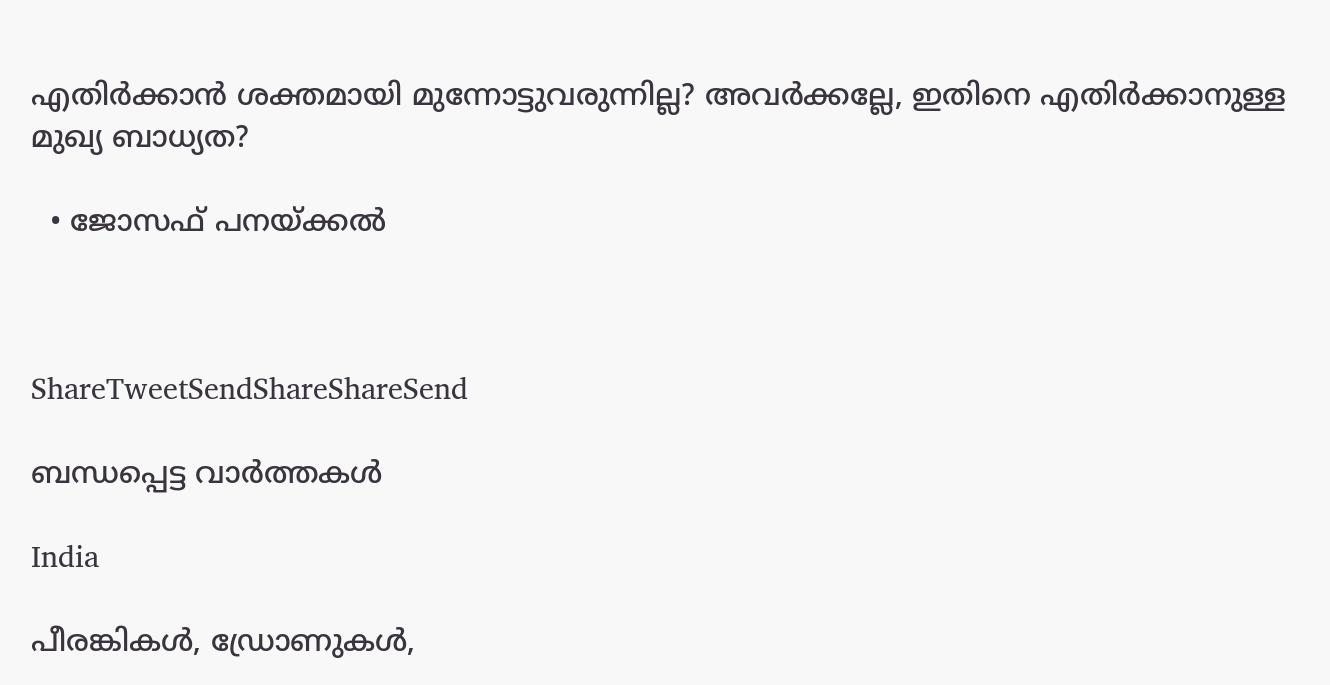എതിര്‍ക്കാന്‍ ശക്തമായി മുന്നോട്ടുവരുന്നില്ല? അവര്‍ക്കല്ലേ, ഇതിനെ എതിര്‍ക്കാനുള്ള മുഖ്യ ബാധ്യത?

  • ജോസഫ്‌ പനയ്‌ക്കല്‍



ShareTweetSendShareShareSend

ബന്ധപ്പെട്ട വാര്‍ത്തകള്‍

India

പീരങ്കികൾ, ഡ്രോണുകൾ,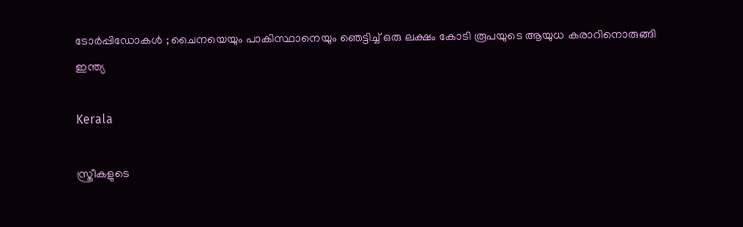ടോർപ്പിഡോകൾ ; ചൈനയെയും പാകിസ്ഥാനെയും ഞെട്ടിച്ച് ഒരു ലക്ഷം കോടി രൂപയുടെ ആയുധ കരാറിനൊരുങ്ങി ഇന്ത്യ

Kerala

സ്ത്രീകളുടെ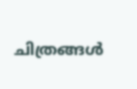ചിത്രങ്ങൾ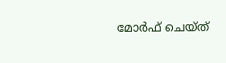മോർഫ്‌ ചെയ്ത്‌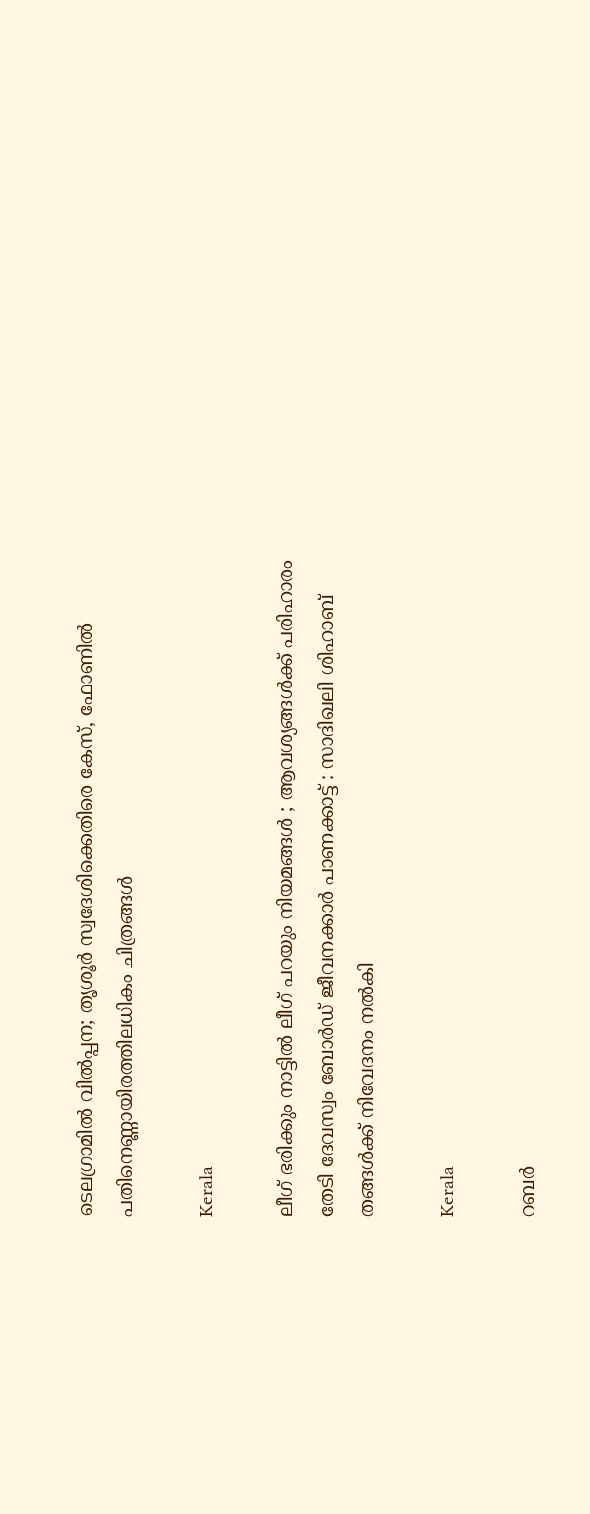ടെലഗ്രാമിൽ വിൽപ്പന; തൃശൂർ സ്വദേശിക്കെതിരെ കേസ്, ഫോണിൽ പതിനെണ്ണായിരത്തിലധികം ചിത്രങ്ങൾ

Kerala

ലീഗ് ഭരിക്കും നാട്ടിൽ ലീഗ് പറയും നിയമങ്ങൾ ; ആവശ്യങ്ങൾക്ക് പരിഹാരം തേടി ദേവസ്വം ബോർഡ് ജീവനക്കാർ പാണക്കാട്ട് : സാദിഖലി ശിഹാബ് തങ്ങൾക്ക് നിവേദനം നൽകി

Kerala

റബർ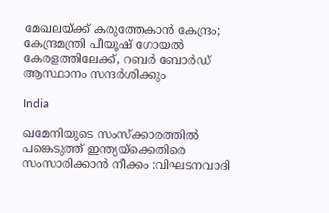മേഖലയ്‌ക്ക് കരുത്തേകാൻ കേന്ദ്രം; കേന്ദ്രമന്ത്രി പീയൂഷ് ഗോയൽ കേരളത്തിലേക്ക്, റബർ ബോർഡ് ആസ്ഥാനം സന്ദർശിക്കും

India

ഖമേനിയുടെ സംസ്ക്കാരത്തിൽ പങ്കെടുത്ത് ഇന്ത്യയ്‌ക്കെതിരെ സംസാരിക്കാൻ നീക്കം :വിഘടനവാദി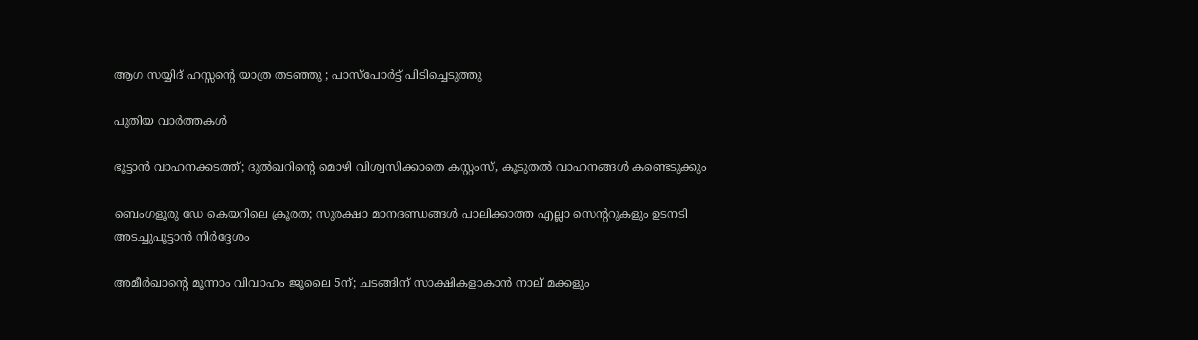ആഗ സയ്യിദ് ഹസ്സന്റെ യാത്ര തടഞ്ഞു ; പാസ്പോർട്ട് പിടിച്ചെടുത്തു

പുതിയ വാര്‍ത്തകള്‍

ഭൂട്ടാൻ വാഹനക്കടത്ത്; ദുൽഖറിന്റെ മൊഴി വിശ്വസിക്കാതെ കസ്റ്റംസ്, കൂടുതൽ വാഹനങ്ങൾ കണ്ടെടുക്കും

ബെംഗളൂരു ഡേ കെയറിലെ ക്രൂരത; സുരക്ഷാ മാനദണ്ഡങ്ങൾ പാലിക്കാത്ത എല്ലാ സെന്ററുകളും ഉടനടി അടച്ചുപൂട്ടാൻ നിർദ്ദേശം

അമീര്‍ഖാന്റെ മൂന്നാം വിവാഹം ജൂലൈ 5ന്; ചടങ്ങിന് സാക്ഷികളാകാന്‍ നാല് മക്കളും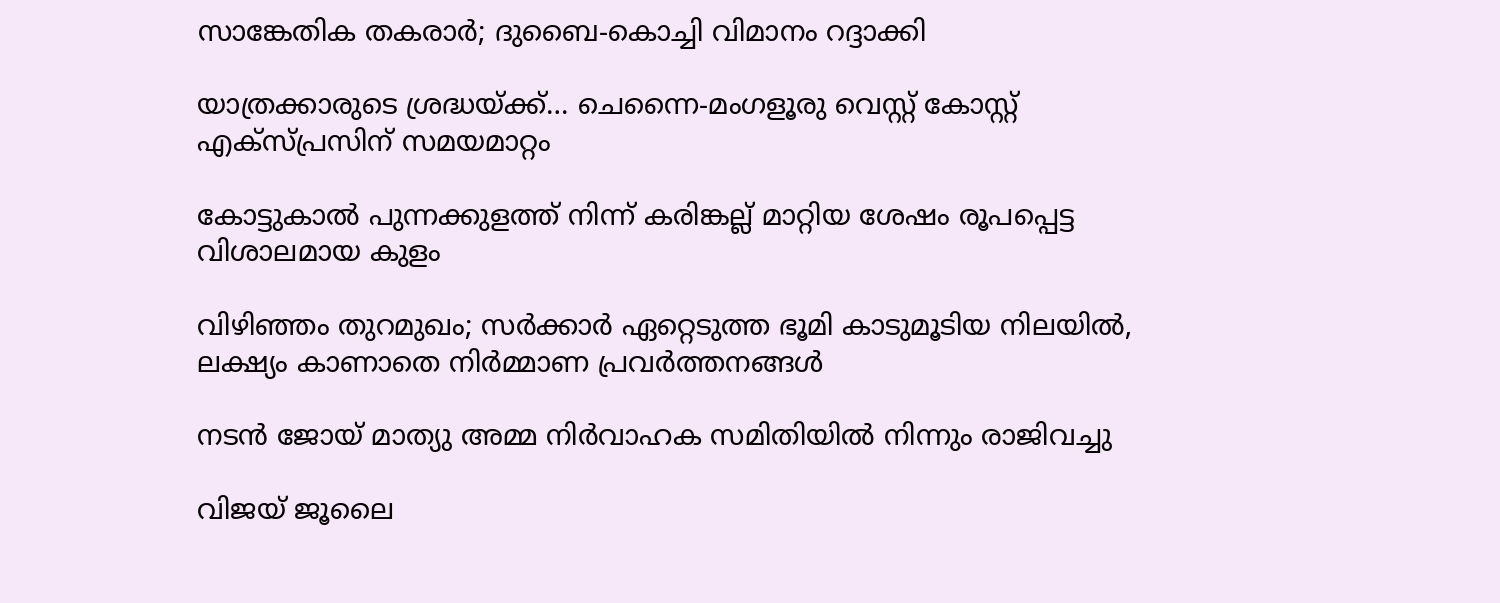സാങ്കേതിക തകരാര്‍; ദുബൈ-കൊച്ചി വിമാനം റദ്ദാക്കി

യാത്രക്കാരുടെ ശ്രദ്ധയ്‌ക്ക്… ചെന്നൈ-മംഗളൂരു വെസ്റ്റ് കോസ്റ്റ് എക്‌സ്പ്രസിന് സമയമാറ്റം

കോട്ടുകാല്‍ പുന്നക്കുളത്ത് നിന്ന് കരിങ്കല്ല് മാറ്റിയ ശേഷം രൂപപ്പെട്ട വിശാലമായ കുളം

വിഴിഞ്ഞം തുറമുഖം; സര്‍ക്കാര്‍ ഏറ്റെടുത്ത ഭൂമി കാടുമൂടിയ നിലയില്‍, ലക്ഷ്യം കാണാതെ നിര്‍മ്മാണ പ്രവര്‍ത്തനങ്ങള്‍

നടൻ ജോയ് മാത്യു അമ്മ നിർവാഹക സമിതിയിൽ നിന്നും രാജിവച്ചു

വിജയ് ജൂലൈ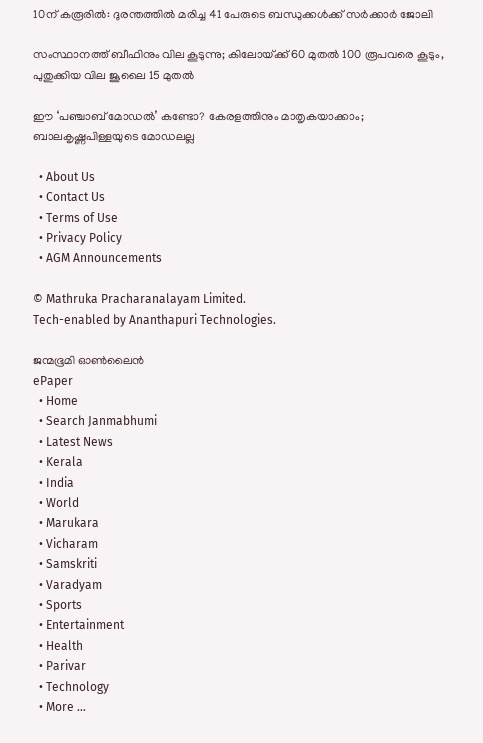10ന് കരൂരിൽ: ദുരന്തത്തിൽ മരിച്ച 41 പേരുടെ ബന്ധുക്കൾക്ക് സർക്കാർ ജോലി

സംസ്ഥാനത്ത് ബീഫിനും വില കൂടുന്നു; കിലോയ്‌ക്ക് 60 മുതൽ 100 രൂപവരെ കൂടും, പുതുക്കിയ വില ജൂലൈ 15 മുതൽ

ഈ ‘പഞ്ചാബ് മോഡൽ’ കണ്ടോ? കേരളത്തിനും മാതൃകയാക്കാം; ബാലകൃഷ്ണപിള്ളയുടെ മോഡലല്ല

  • About Us
  • Contact Us
  • Terms of Use
  • Privacy Policy
  • AGM Announcements

© Mathruka Pracharanalayam Limited.
Tech-enabled by Ananthapuri Technologies.

ജന്മഭൂമി ഓണ്‍ലൈന്‍
ePaper
  • Home
  • Search Janmabhumi
  • Latest News
  • Kerala
  • India
  • World
  • Marukara
  • Vicharam
  • Samskriti
  • Varadyam
  • Sports
  • Entertainment
  • Health
  • Parivar
  • Technology
  • More …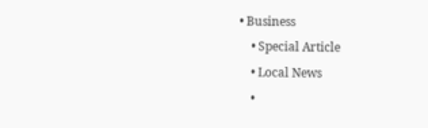• Business
    • Special Article
    • Local News
    •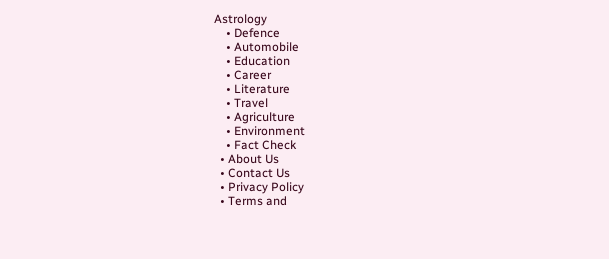Astrology
    • Defence
    • Automobile
    • Education
    • Career
    • Literature
    • Travel
    • Agriculture
    • Environment
    • Fact Check
  • About Us
  • Contact Us
  • Privacy Policy
  • Terms and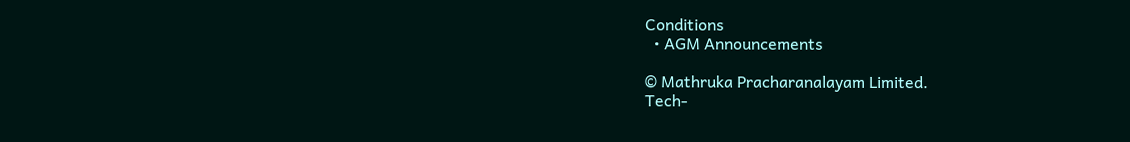Conditions
  • AGM Announcements

© Mathruka Pracharanalayam Limited.
Tech-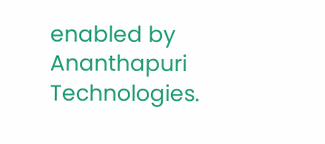enabled by Ananthapuri Technologies.